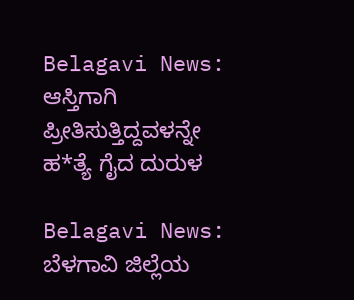Belagavi News: ಆಸ್ತಿಗಾಗಿ ಪ್ರೀತಿಸುತ್ತಿದ್ದವಳನ್ನೇ ಹ*ತ್ಯೆ ಗೈದ ದುರುಳ

Belagavi News: ಬೆಳಗಾವಿ ಜಿಲ್ಲೆಯ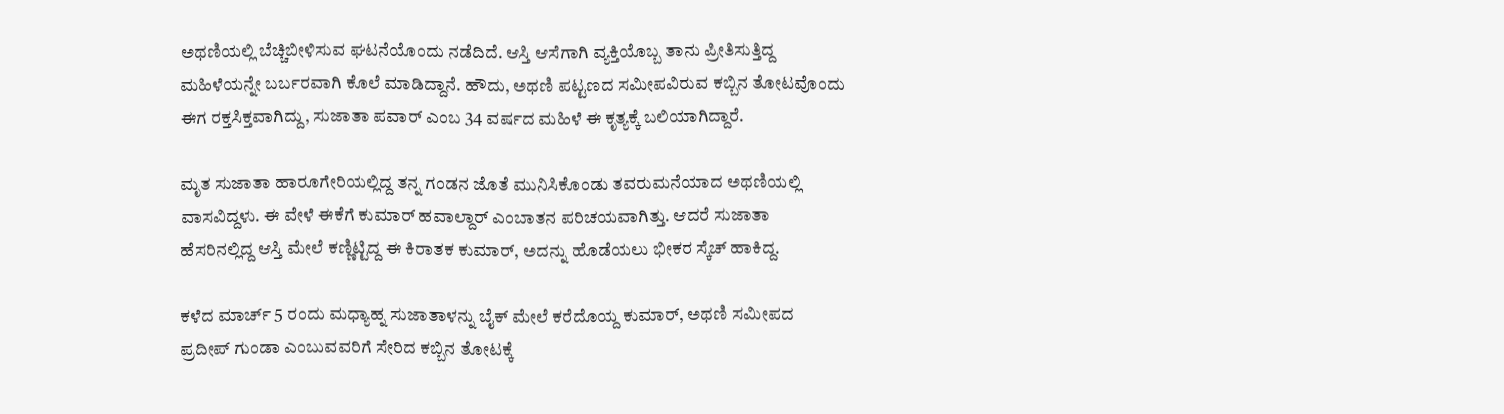ಅಥಣಿಯಲ್ಲಿ ಬೆಚ್ಚಿಬೀಳಿಸುವ ಘಟನೆಯೊಂದು ನಡೆದಿದೆ. ಆಸ್ತಿ ಆಸೆಗಾಗಿ ವ್ಯಕ್ತಿಯೊಬ್ಬ ತಾನು ಪ್ರೀತಿಸುತ್ತಿದ್ದ ಮಹಿಳೆಯನ್ನೇ ಬರ್ಬರವಾಗಿ ಕೊಲೆ ಮಾಡಿದ್ದಾನೆ. ಹೌದು, ಅಥಣಿ ಪಟ್ಟಣದ ಸಮೀಪವಿರುವ ಕಬ್ಬಿನ ತೋಟವೊಂದು ಈಗ ರಕ್ತಸಿಕ್ತವಾಗಿದ್ದು, ಸುಜಾತಾ ಪವಾರ್ ಎಂಬ 34 ವರ್ಷದ ಮಹಿಳೆ ಈ ಕೃತ್ಯಕ್ಕೆ ಬಲಿಯಾಗಿದ್ದಾರೆ.

ಮೃತ ಸುಜಾತಾ ಹಾರೂಗೇರಿಯಲ್ಲಿದ್ದ ತನ್ನ ಗಂಡನ ಜೊತೆ ಮುನಿಸಿಕೊಂಡು ತವರುಮನೆಯಾದ ಅಥಣಿಯಲ್ಲಿ ವಾಸವಿದ್ದಳು. ಈ ವೇಳೆ ಈಕೆಗೆ ಕುಮಾರ್ ಹವಾಲ್ದಾರ್ ಎಂಬಾತನ ಪರಿಚಯವಾಗಿತ್ತು. ಆದರೆ ಸುಜಾತಾ ಹೆಸರಿನಲ್ಲಿದ್ದ ಆಸ್ತಿ ಮೇಲೆ ಕಣ್ಣಿಟ್ಟಿದ್ದ ಈ ಕಿರಾತಕ ಕುಮಾರ್, ಅದನ್ನು ಹೊಡೆಯಲು ಭೀಕರ ಸ್ಕೆಚ್ ಹಾಕಿದ್ದ.

ಕಳೆದ ಮಾರ್ಚ್ 5 ರಂದು ಮಧ್ಯಾಹ್ನ ಸುಜಾತಾಳನ್ನು ಬೈಕ್ ಮೇಲೆ ಕರೆದೊಯ್ದ ಕುಮಾರ್, ಅಥಣಿ ಸಮೀಪದ ಪ್ರದೀಪ್ ಗುಂಡಾ ಎಂಬುವವರಿಗೆ ಸೇರಿದ ಕಬ್ಬಿನ ತೋಟಕ್ಕೆ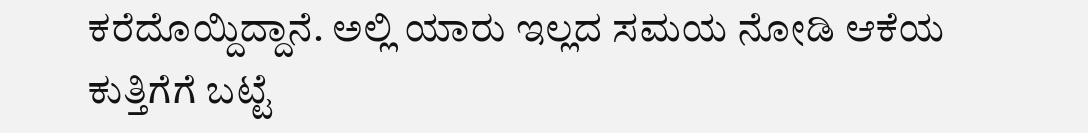ಕರೆದೊಯ್ದಿದ್ದಾನೆ. ಅಲ್ಲಿ ಯಾರು ಇಲ್ಲದ ಸಮಯ ನೋಡಿ ಆಕೆಯ ಕುತ್ತಿಗೆಗೆ ಬಟ್ಟೆ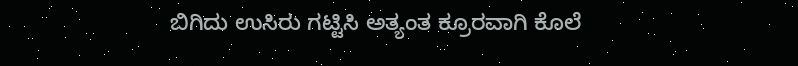ಬಿಗಿದು ಉಸಿರು ಗಟ್ಟಿಸಿ ಅತ್ಯಂತ ಕ್ರೂರವಾಗಿ ಕೊಲೆ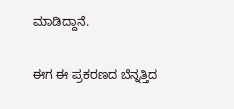ಮಾಡಿದ್ದಾನೆ.

ಈಗ ಈ ಪ್ರಕರಣದ ಬೆನ್ನತ್ತಿದ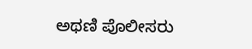ಅಥಣಿ ಪೊಲೀಸರು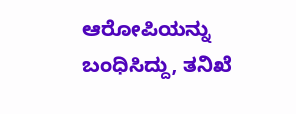ಆರೋಪಿಯನ್ನು ಬಂಧಿಸಿದ್ದು, ತನಿಖೆ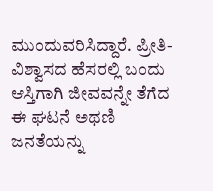ಮುಂದುವರಿಸಿದ್ದಾರೆ. ಪ್ರೀತಿ-ವಿಶ್ವಾಸದ ಹೆಸರಲ್ಲಿ ಬಂದು ಆಸ್ತಿಗಾಗಿ ಜೀವವನ್ನೇ ತೆಗೆದ ಈ ಘಟನೆ ಅಥಣಿ ಜನತೆಯನ್ನು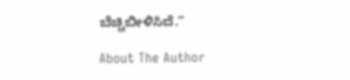ಬೆಚ್ಚಿಬೀಳಿಸಿದೆ.”

About The Author